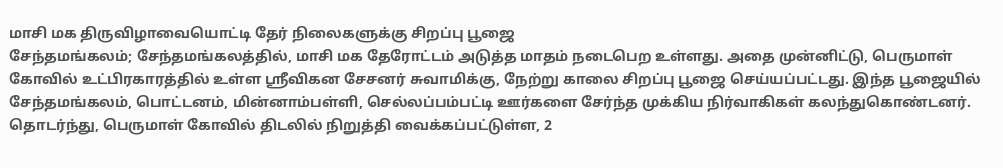மாசி மக திருவிழாவையொட்டி தேர் நிலைகளுக்கு சிறப்பு பூஜை
சேந்தமங்கலம்; சேந்தமங்கலத்தில், மாசி மக தேரோட்டம் அடுத்த மாதம் நடைபெற உள்ளது. அதை முன்னிட்டு, பெருமாள் கோவில் உட்பிரகாரத்தில் உள்ள ஸ்ரீவிகன சேசனர் சுவாமிக்கு, நேற்று காலை சிறப்பு பூஜை செய்யப்பட்டது. இந்த பூஜையில் சேந்தமங்கலம், பொட்டனம், மின்னாம்பள்ளி, செல்லப்பம்பட்டி ஊர்களை சேர்ந்த முக்கிய நிர்வாகிகள் கலந்துகொண்டனர். தொடர்ந்து, பெருமாள் கோவில் திடலில் நிறுத்தி வைக்கப்பட்டுள்ள, 2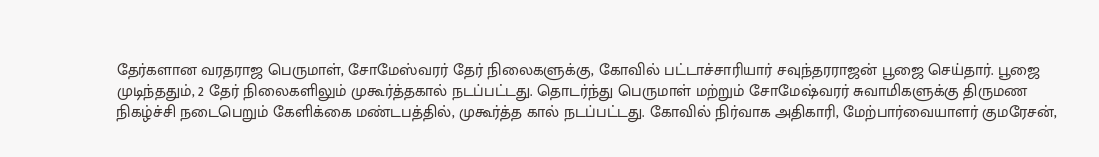தேர்களான வரதராஜ பெருமாள், சோமேஸ்வரர் தேர் நிலைகளுக்கு, கோவில் பட்டாச்சாரியார் சவுந்தரராஜன் பூஜை செய்தார். பூஜை முடிந்ததும், 2 தேர் நிலைகளிலும் முகூர்த்தகால் நடப்பட்டது. தொடர்ந்து பெருமாள் மற்றும் சோமேஷ்வரர் சுவாமிகளுக்கு திருமண நிகழ்ச்சி நடைபெறும் கேளிக்கை மண்டபத்தில், முகூர்த்த கால் நடப்பட்டது. கோவில் நிர்வாக அதிகாரி, மேற்பார்வையாளர் குமரேசன்,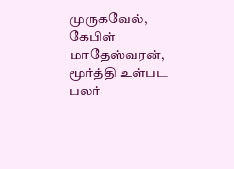முருகவேல், கேபிள் மாதேஸ்வரன், மூர்த்தி உள்பட பலர்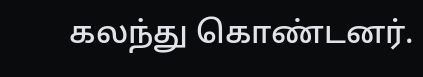கலந்து கொண்டனர்.